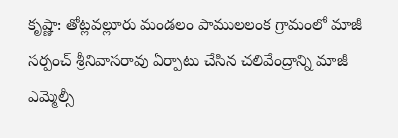కృష్ణా: తోట్లవల్లూరు మండలం పాములలంక గ్రామంలో మాజీ సర్పంచ్ శ్రీనివాసరావు ఏర్పాటు చేసిన చలివేంద్రాన్ని మాజీ ఎమ్మెల్సీ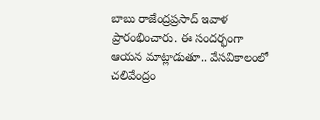బాబు రాజేంద్రప్రసాద్ ఇవాళ ప్రారంభించారు. ఈ సందర్భంగా ఆయన మాట్లాడుతూ.. వేసవికాలంలో చలివేంద్రం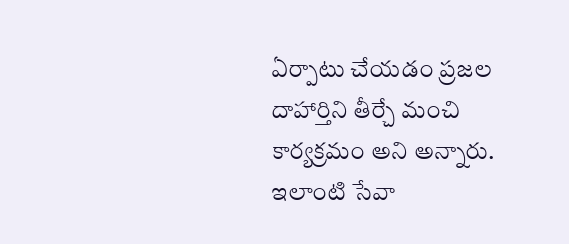ఏర్పాటు చేయడం ప్రజల దాహార్తిని తీర్చే మంచి కార్యక్రమం అని అన్నారు. ఇలాంటి సేవా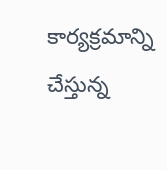కార్యక్రమాన్ని చేస్తున్న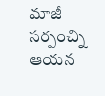మాజీ సర్పంచ్ని ఆయన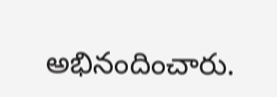అభినందించారు.